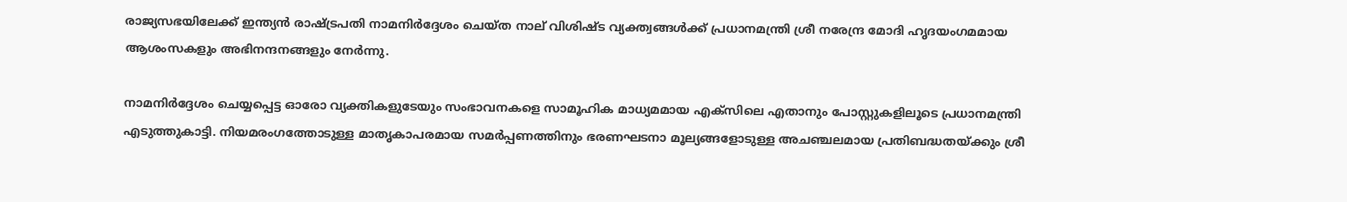രാജ്യസഭയിലേക്ക് ഇന്ത്യന്‍ രാഷ്ട്രപതി നാമനിര്‍ദ്ദേശം ചെയ്ത നാല് വിശിഷ്ട വ്യക്ത്വങ്ങള്‍ക്ക് പ്രധാനമന്ത്രി ശ്രീ നരേന്ദ്ര മോദി ഹൃദയംഗമമായ ആശംസകളും അഭിനന്ദനങ്ങളും നേര്‍ന്നു.

നാമനിര്‍ദ്ദേശം ചെയ്യപ്പെട്ട ഓരോ വ്യക്തികളുടേയും സംഭാവനകളെ സാമൂഹിക മാധ്യമമായ എക്സിലെ എതാനും പോസ്റ്റുകളിലൂടെ പ്രധാനമന്ത്രി എടുത്തുകാട്ടി. നിയമരംഗത്തോടുള്ള മാതൃകാപരമായ സമര്‍പ്പണത്തിനും ഭരണഘടനാ മൂല്യങ്ങളോടുള്ള അചഞ്ചലമായ പ്രതിബദ്ധതയ്ക്കും ശ്രീ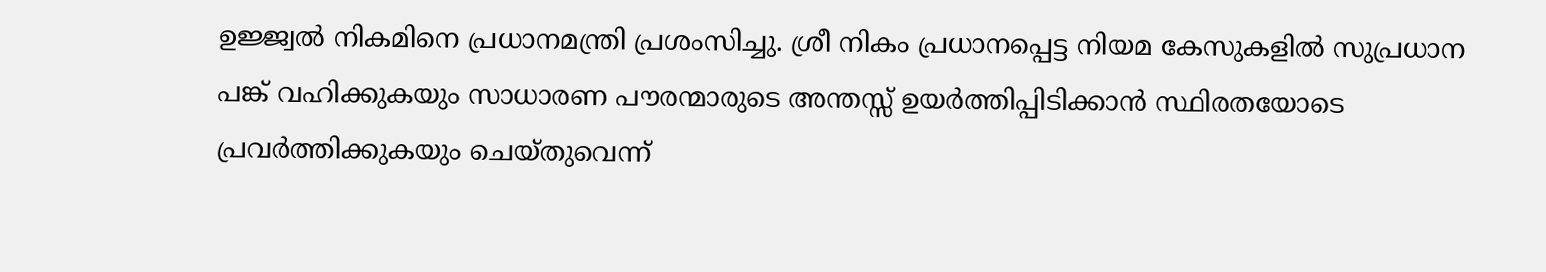ഉജ്ജ്വല്‍ നികമിനെ പ്രധാനമന്ത്രി പ്രശംസിച്ചു. ശ്രീ നികം പ്രധാനപ്പെട്ട നിയമ കേസുകളില്‍ സുപ്രധാന പങ്ക് വഹിക്കുകയും സാധാരണ പൗരന്മാരുടെ അന്തസ്സ് ഉയര്‍ത്തിപ്പിടിക്കാന്‍ സ്ഥിരതയോടെ പ്രവര്‍ത്തിക്കുകയും ചെയ്തുവെന്ന്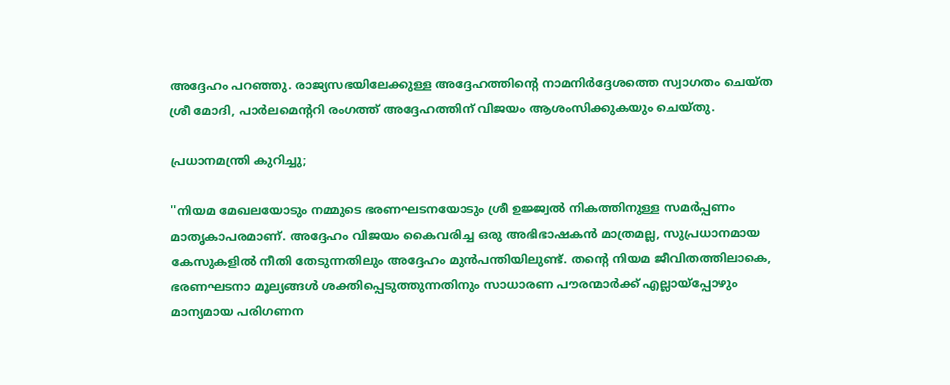അദ്ദേഹം പറഞ്ഞു. രാജ്യസഭയിലേക്കുള്ള അദ്ദേഹത്തിന്റെ നാമനിര്‍ദ്ദേശത്തെ സ്വാഗതം ചെയ്ത ശ്രീ മോദി, പാര്‍ലമെന്ററി രംഗത്ത് അദ്ദേഹത്തിന് വിജയം ആശംസിക്കുകയും ചെയ്തു.

പ്രധാനമന്ത്രി കുറിച്ചു;

''നിയമ മേഖലയോടും നമ്മുടെ ഭരണഘടനയോടും ശ്രീ ഉജ്ജ്വല്‍ നികത്തിനുള്ള സമര്‍പ്പണം മാതൃകാപരമാണ്. അദ്ദേഹം വിജയം കൈവരിച്ച ഒരു അഭിഭാഷകന്‍ മാത്രമല്ല, സുപ്രധാനമായ കേസുകളില്‍ നീതി തേടുന്നതിലും അദ്ദേഹം മുന്‍പന്തിയിലുണ്ട്. തന്റെ നിയമ ജീവിതത്തിലാകെ, ഭരണഘടനാ മൂല്യങ്ങള്‍ ശക്തിപ്പെടുത്തുന്നതിനും സാധാരണ പൗരന്മാര്‍ക്ക് എല്ലായ്‌പ്പോഴും മാന്യമായ പരിഗണന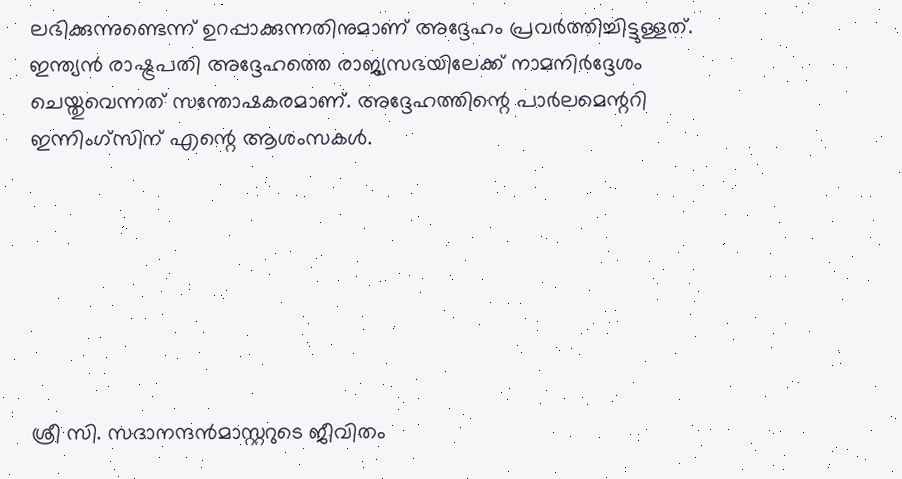ലഭിക്കുന്നുണ്ടെന്ന് ഉറപ്പാക്കുന്നതിനുമാണ് അദ്ദേഹം പ്രവര്‍ത്തിച്ചിട്ടുള്ളത്. ഇന്ത്യന്‍ രാഷ്ട്രപതി അദ്ദേഹത്തെ രാജ്യസഭയിലേക്ക് നാമനിര്‍ദ്ദേശം ചെയ്തുവെന്നത് സന്തോഷകരമാണ്. അദ്ദേഹത്തിന്റെ പാര്‍ലമെന്ററി ഇന്നിംഗ്‌സിന് എന്റെ ആശംസകള്‍.







ശ്രീ സി. സദാനന്ദന്‍മാസ്റ്ററുടെ ജീവിതം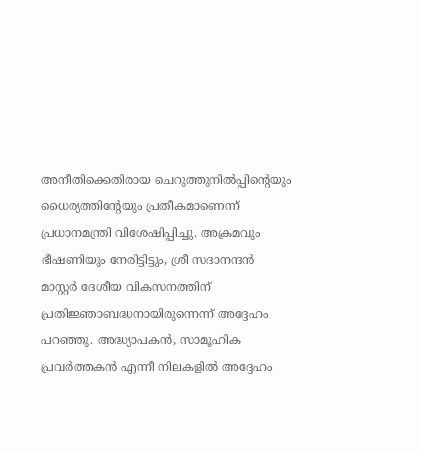അനീതിക്കെതിരായ ചെറുത്തുനില്‍പ്പിന്റെയും ധൈര്യത്തിന്റേയും പ്രതീകമാണെന്ന് പ്രധാനമന്ത്രി വിശേഷിപ്പിച്ചു. അക്രമവും ഭീഷണിയും നേരിട്ടിട്ടും, ശ്രീ സദാനന്ദന്‍ മാസ്റ്റര്‍ ദേശീയ വികസനത്തിന് പ്രതിജ്ഞാബദ്ധനായിരുന്നെന്ന് അദ്ദേഹം പറഞ്ഞു. അദ്ധ്യാപകന്‍, സാമൂഹിക പ്രവര്‍ത്തകന്‍ എന്നീ നിലകളില്‍ അദ്ദേഹം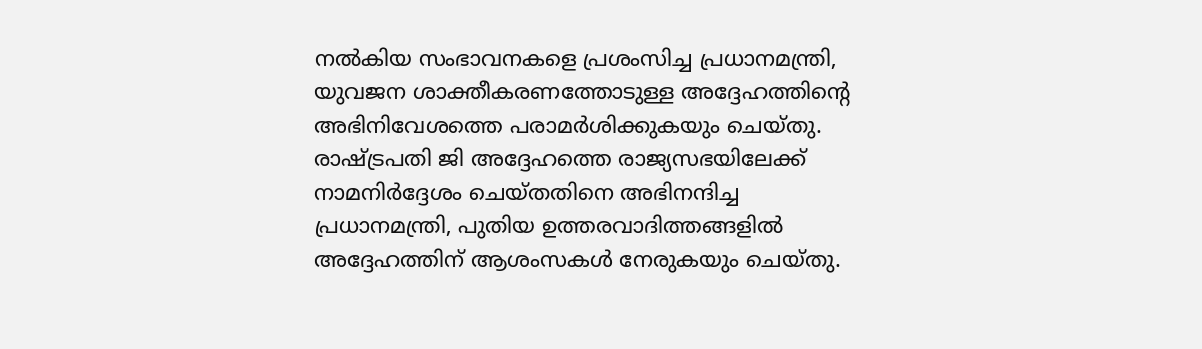നല്‍കിയ സംഭാവനകളെ പ്രശംസിച്ച പ്രധാനമന്ത്രി, യുവജന ശാക്തീകരണത്തോടുള്ള അദ്ദേഹത്തിന്റെ അഭിനിവേശത്തെ പരാമര്‍ശിക്കുകയും ചെയ്തു. രാഷ്ട്രപതി ജി അദ്ദേഹത്തെ രാജ്യസഭയിലേക്ക് നാമനിര്‍ദ്ദേശം ചെയ്തതിനെ അഭിനന്ദിച്ച പ്രധാനമന്ത്രി, പുതിയ ഉത്തരവാദിത്തങ്ങളില്‍ അദ്ദേഹത്തിന് ആശംസകള്‍ നേരുകയും ചെയ്തു.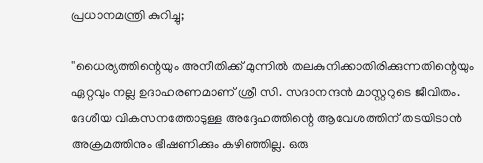പ്രധാനമന്ത്രി കുറിച്ചു;

''ധൈര്യത്തിന്റെയും അനീതിക്ക് മുന്നില്‍ തലകുനിക്കാതിരിക്കുന്നതിന്റെയും ഏറ്റവും നല്ല ഉദാഹരണമാണ് ശ്രീ സി. സദാനന്ദന്‍ മാസ്റ്ററുടെ ജീവിതം. ദേശീയ വികസനത്തോടുള്ള അദ്ദേഹത്തിന്റെ ആവേശത്തിന് തടയിടാന്‍ അക്രമത്തിനും ഭീഷണിക്കും കഴിഞ്ഞില്ല. ഒരു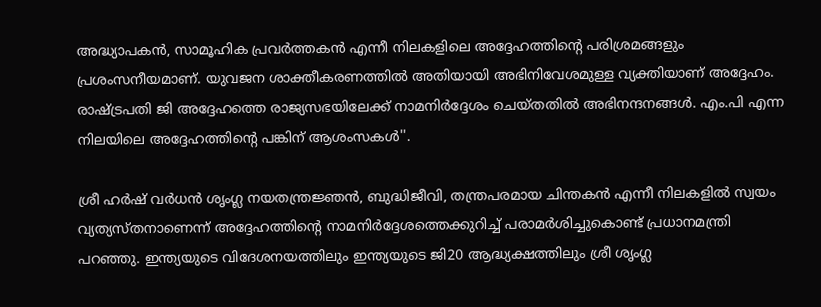അദ്ധ്യാപകന്‍, സാമൂഹിക പ്രവര്‍ത്തകന്‍ എന്നീ നിലകളിലെ അദ്ദേഹത്തിന്റെ പരിശ്രമങ്ങളും പ്രശംസനീയമാണ്. യുവജന ശാക്തീകരണത്തില്‍ അതിയായി അഭിനിവേശമുള്ള വ്യക്തിയാണ് അദ്ദേഹം. രാഷ്ട്രപതി ജി അദ്ദേഹത്തെ രാജ്യസഭയിലേക്ക് നാമനിര്‍ദ്ദേശം ചെയ്തതില്‍ അഭിനന്ദനങ്ങള്‍. എം.പി എന്ന നിലയിലെ അദ്ദേഹത്തിന്റെ പങ്കിന് ആശംസകള്‍''.

ശ്രീ ഹര്‍ഷ് വര്‍ധന്‍ ശൃംഗ്ല നയതന്ത്രജ്ഞന്‍, ബുദ്ധിജീവി, തന്ത്രപരമായ ചിന്തകന്‍ എന്നീ നിലകളില്‍ സ്വയം വ്യത്യസ്തനാണെന്ന് അദ്ദേഹത്തിന്റെ നാമനിര്‍ദ്ദേശത്തെക്കുറിച്ച് പരാമര്‍ശിച്ചുകൊണ്ട് പ്രധാനമന്ത്രി പറഞ്ഞു. ഇന്ത്യയുടെ വിദേശനയത്തിലും ഇന്ത്യയുടെ ജി20 ആദ്ധ്യക്ഷത്തിലും ശ്രീ ശൃംഗ്ല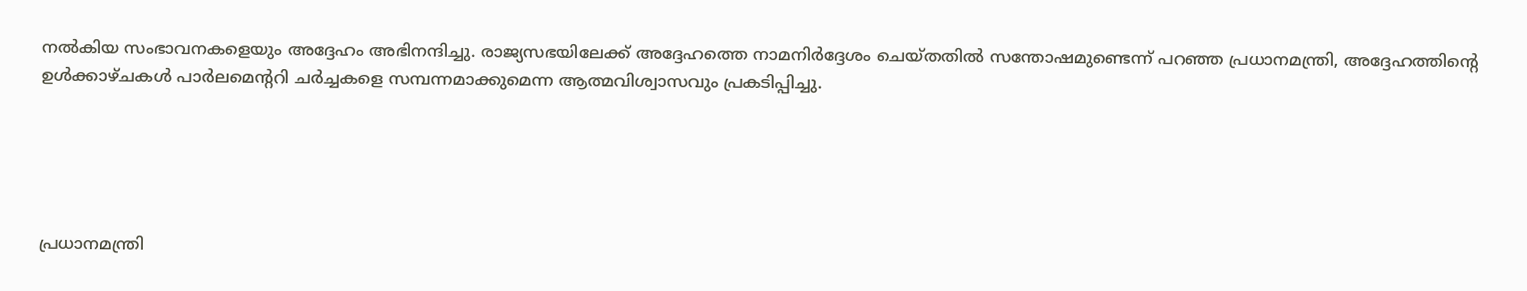നല്‍കിയ സംഭാവനകളെയും അദ്ദേഹം അഭിനന്ദിച്ചു. രാജ്യസഭയിലേക്ക് അദ്ദേഹത്തെ നാമനിര്‍ദ്ദേശം ചെയ്തതില്‍ സന്തോഷമുണ്ടെന്ന് പറഞ്ഞ പ്രധാനമന്ത്രി, അദ്ദേഹത്തിന്റെ ഉള്‍ക്കാഴ്ചകള്‍ പാര്‍ലമെന്ററി ചര്‍ച്ചകളെ സമ്പന്നമാക്കുമെന്ന ആത്മവിശ്വാസവും പ്രകടിപ്പിച്ചു.





പ്രധാനമന്ത്രി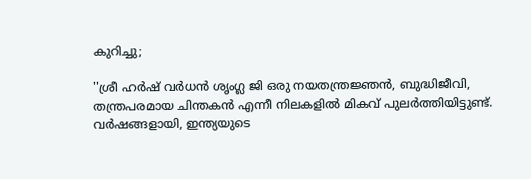കുറിച്ചു;

''ശ്രീ ഹര്‍ഷ് വര്‍ധന്‍ ശൃംഗ്ല ജി ഒരു നയതന്ത്രജ്ഞന്‍, ബുദ്ധിജീവി, തന്ത്രപരമായ ചിന്തകന്‍ എന്നീ നിലകളില്‍ മികവ് പുലര്‍ത്തിയിട്ടുണ്ട്. വര്‍ഷങ്ങളായി, ഇന്ത്യയുടെ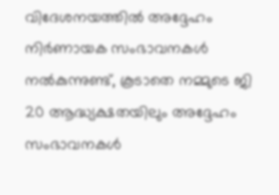വിദേശനയത്തില്‍ അദ്ദേഹം നിര്‍ണായക സംഭാവനകള്‍ നല്‍കുന്നുണ്ട്, കൂടാതെ നമ്മുടെ ജി 20 ആദ്ധ്യക്ഷതയിലും അദ്ദേഹം സംഭാവനകള്‍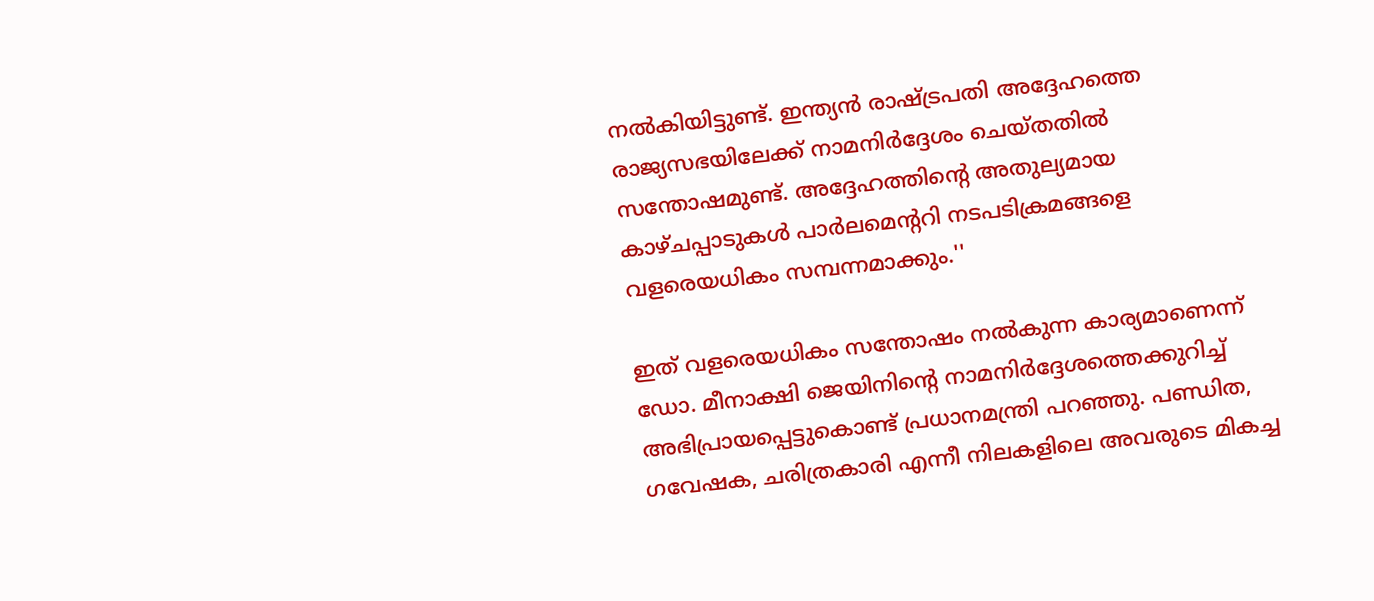നല്‍കിയിട്ടുണ്ട്. ഇന്ത്യന്‍ രാഷ്ട്രപതി അദ്ദേഹത്തെ രാജ്യസഭയിലേക്ക് നാമനിര്‍ദ്ദേശം ചെയ്തതില്‍ സന്തോഷമുണ്ട്. അദ്ദേഹത്തിന്റെ അതുല്യമായ കാഴ്ചപ്പാടുകള്‍ പാര്‍ലമെന്ററി നടപടിക്രമങ്ങളെ വളരെയധികം സമ്പന്നമാക്കും.''

ഇത് വളരെയധികം സന്തോഷം നല്‍കുന്ന കാര്യമാണെന്ന് ഡോ. മീനാക്ഷി ജെയിനിന്റെ നാമനിര്‍ദ്ദേശത്തെക്കുറിച്ച് അഭിപ്രായപ്പെട്ടുകൊണ്ട് പ്രധാനമന്ത്രി പറഞ്ഞു. പണ്ഡിത, ഗവേഷക, ചരിത്രകാരി എന്നീ നിലകളിലെ അവരുടെ മികച്ച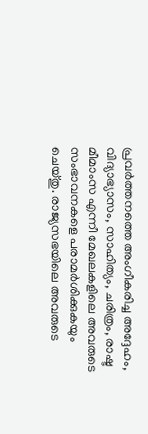പ്രവര്‍ത്തനത്തെ അംഗീകരിച്ച അദ്ദേഹം, വിദ്യാഭ്യാസം, സാഹിത്യം, ചരിത്രം, രാഷ്ട മീമാംസ എന്നീ മേഖലകളിലെ അവരുടെ സംഭാവനകളെ പരാമര്‍ശിക്കുകയും ചെയ്തു. രാജ്യസഭയിലെ അവരുടെ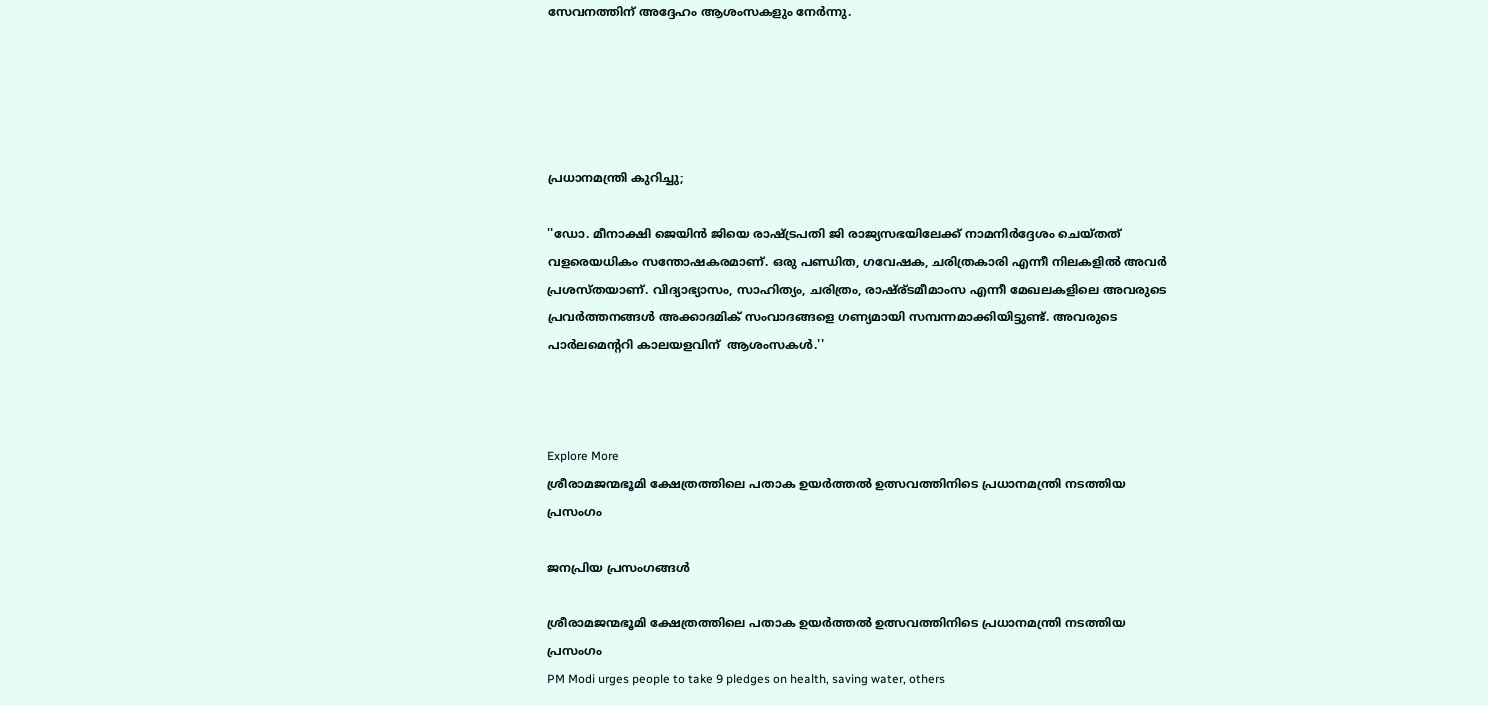സേവനത്തിന് അദ്ദേഹം ആശംസകളും നേര്‍ന്നു.





പ്രധാനമന്ത്രി കുറിച്ചു;

''ഡോ. മീനാക്ഷി ജെയിന്‍ ജിയെ രാഷ്ട്രപതി ജി രാജ്യസഭയിലേക്ക് നാമനിര്‍ദ്ദേശം ചെയ്തത് വളരെയധികം സന്തോഷകരമാണ്. ഒരു പണ്ഡിത, ഗവേഷക, ചരിത്രകാരി എന്നീ നിലകളില്‍ അവര്‍ പ്രശസ്തയാണ്. വിദ്യാഭ്യാസം, സാഹിത്യം, ചരിത്രം, രാഷ്ര്ടമീമാംസ എന്നീ മേഖലകളിലെ അവരുടെ പ്രവര്‍ത്തനങ്ങള്‍ അക്കാദമിക് സംവാദങ്ങളെ ഗണ്യമായി സമ്പന്നമാക്കിയിട്ടുണ്ട്. അവരുടെ പാര്‍ലമെന്ററി കാലയളവിന്  ആശംസകള്‍.''



Explore More
ശ്രീരാമജന്മഭൂമി ക്ഷേത്രത്തിലെ പതാക ഉയർത്തൽ ഉത്സവത്തിനിടെ പ്രധാനമന്ത്രി നടത്തിയ പ്രസംഗം

ജനപ്രിയ പ്രസംഗങ്ങൾ

ശ്രീരാമജന്മഭൂമി ക്ഷേത്രത്തിലെ പതാക ഉയർത്തൽ ഉത്സവത്തിനിടെ പ്രധാനമന്ത്രി നടത്തിയ പ്രസംഗം
PM Modi urges people to take 9 pledges on health, saving water, others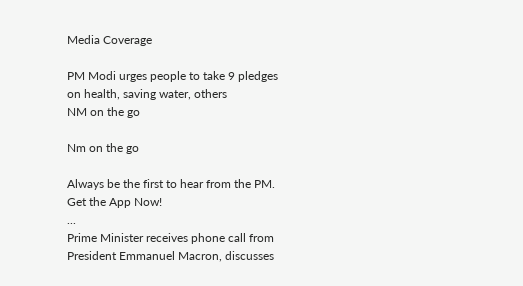Media Coverage

PM Modi urges people to take 9 pledges on health, saving water, others
NM on the go

Nm on the go

Always be the first to hear from the PM. Get the App Now!
...
Prime Minister receives phone call from President Emmanuel Macron, discusses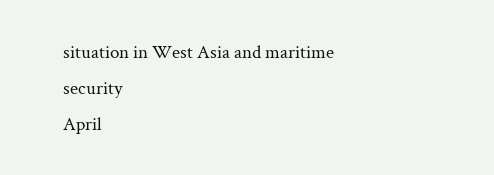situation in West Asia and maritime security
April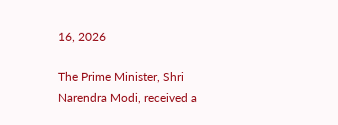16, 2026

The Prime Minister, Shri Narendra Modi, received a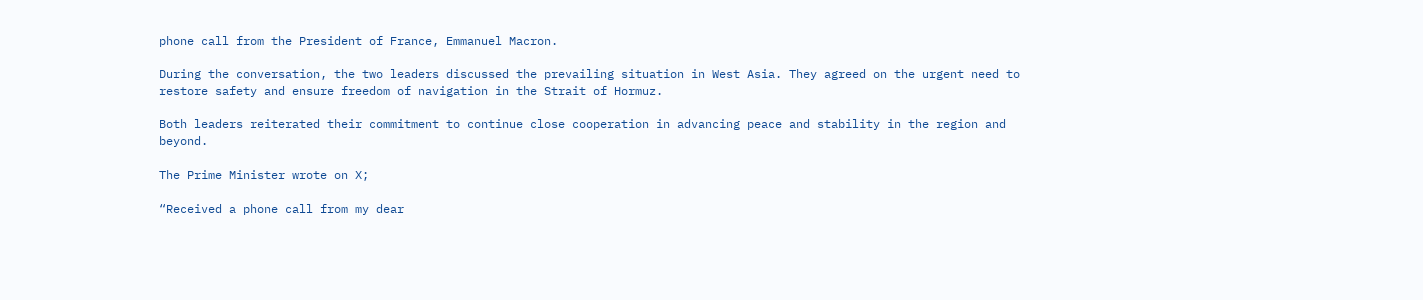phone call from the President of France, Emmanuel Macron.

During the conversation, the two leaders discussed the prevailing situation in West Asia. They agreed on the urgent need to restore safety and ensure freedom of navigation in the Strait of Hormuz.

Both leaders reiterated their commitment to continue close cooperation in advancing peace and stability in the region and beyond.

The Prime Minister wrote on X;

“Received a phone call from my dear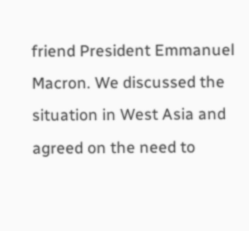friend President Emmanuel Macron. We discussed the situation in West Asia and agreed on the need to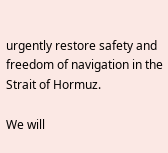urgently restore safety and freedom of navigation in the Strait of Hormuz.

We will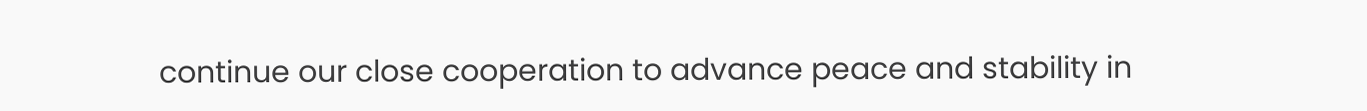continue our close cooperation to advance peace and stability in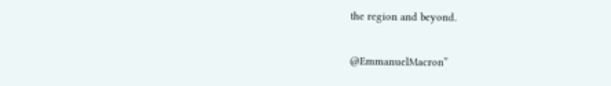the region and beyond.

@EmmanuelMacron”